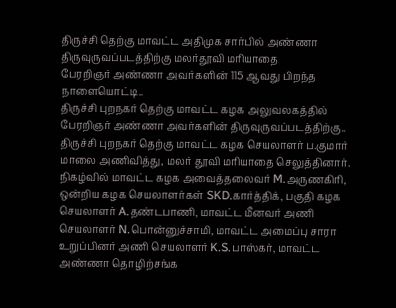திருச்சி தெற்கு மாவட்ட அதிமுக சார்பில் அண்ணா திருவுருவப்படத்திற்கு மலர்தூவி மரியாதை
பேரறிஞர் அண்ணா அவர்களின் 115 ஆவது பிறந்த நாளையொட்டி..
திருச்சி புறநகர் தெற்கு மாவட்ட கழக அலுவலகத்தில் பேரறிஞர் அண்ணா அவர்களின் திருவுருவப்படத்திற்கு.. திருச்சி புறநகர் தெற்கு மாவட்ட கழக செயலாளர் ப.குமார் மாலை அணிவித்து, மலர் தூவி மரியாதை செலுத்தினார். நிகழ்வில் மாவட்ட கழக அவைத்தலைவர் M.அருணகிரி, ஒன்றிய கழக செயலாளர்கள் SKD.கார்த்திக், பகுதி கழக செயலாளர் A.தண்டபாணி, மாவட்ட மீனவர் அணி செயலாளர் N.பொன்னுச்சாமி, மாவட்ட அமைப்பு சாரா உறுப்பினர் அணி செயலாளர் K.S.பாஸ்கர், மாவட்ட அண்ணா தொழிற்சங்க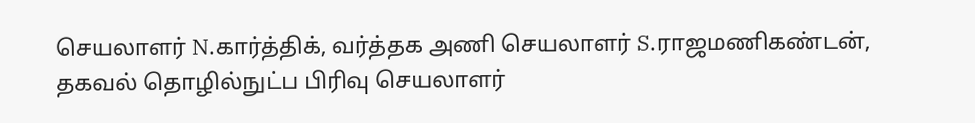செயலாளர் N.கார்த்திக், வர்த்தக அணி செயலாளர் S.ராஜமணிகண்டன், தகவல் தொழில்நுட்ப பிரிவு செயலாளர்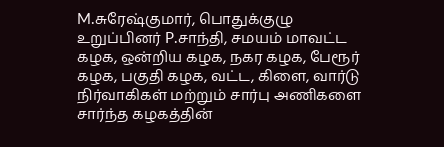M.சுரேஷ்குமார், பொதுக்குழு உறுப்பினர் P.சாந்தி, சமயம் மாவட்ட கழக, ஒன்றிய கழக, நகர கழக, பேரூர் கழக, பகுதி கழக, வட்ட, கிளை, வார்டு நிர்வாகிகள் மற்றும் சார்பு அணிகளை சார்ந்த கழகத்தின்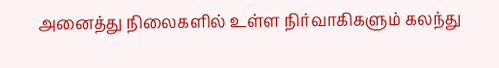அனைத்து நிலைகளில் உள்ள நிர்வாகிகளும் கலந்து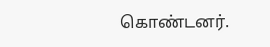கொண்டனர்.